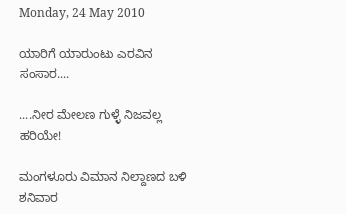Monday, 24 May 2010

ಯಾರಿಗೆ ಯಾರುಂಟು ಎರವಿನ ಸಂಸಾರ....

....ನೀರ ಮೇಲಣ ಗುಳ್ಳೆ ನಿಜವಲ್ಲ ಹರಿಯೇ!

ಮಂಗಳೂರು ವಿಮಾನ ನಿಲ್ದಾಣದ ಬಳಿ ಶನಿವಾರ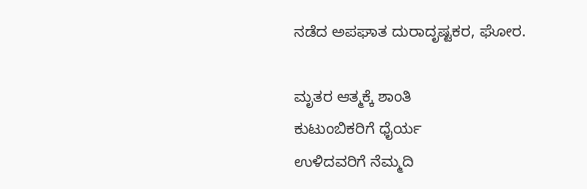ನಡೆದ ಅಪಘಾತ ದುರಾದೃಷ್ಟಕರ, ಘೋರ.

ಮೃತರ ಆತ್ಮಕ್ಕೆ ಶಾಂತಿ
ಕುಟುಂಬಿಕರಿಗೆ ಧೈರ್ಯ
ಉಳಿದವರಿಗೆ ನೆಮ್ಮದಿ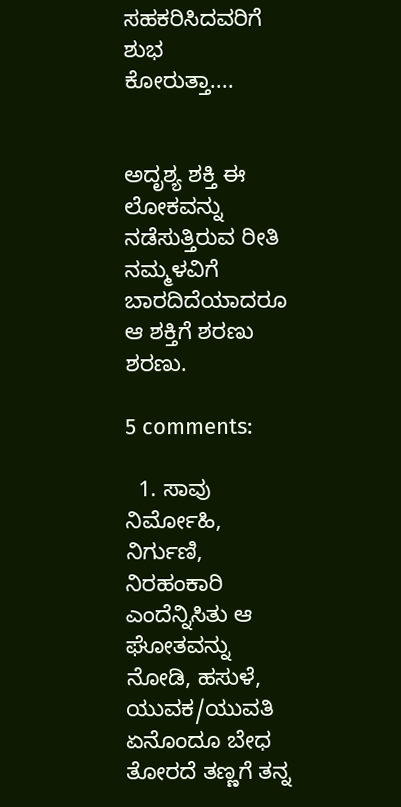ಸಹಕರಿಸಿದವರಿಗೆ ಶುಭ
ಕೋರುತ್ತಾ....


ಅದೃಶ್ಯ ಶಕ್ತಿ ಈ ಲೋಕವನ್ನು ನಡೆಸುತ್ತಿರುವ ರೀತಿ ನಮ್ಮಳವಿಗೆ ಬಾರದಿದೆಯಾದರೂ ಆ ಶಕ್ತಿಗೆ ಶರಣು ಶರಣು.

5 comments:

  1. ಸಾವು ನಿರ್ಮೋಹಿ, ನಿರ್ಗುಣಿ, ನಿರಹಂಕಾರಿ ಎಂದೆನ್ನಿಸಿತು ಆ ಘೋತವನ್ನು ನೋಡಿ, ಹಸುಳೆ, ಯುವಕ/ಯುವತಿ ಏನೊಂದೂ ಬೇಧ ತೋರದೆ ತಣ್ಣಗೆ ತನ್ನ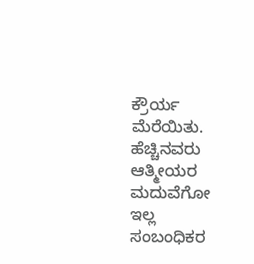ಕ್ರೌರ್ಯ ಮೆರೆಯಿತು. ಹೆಚ್ಚಿನವರು ಆತ್ಮೀಯರ ಮದುವೆಗೋ ಇಲ್ಲ ಸಂಬಂಧಿಕರ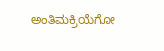ಅಂತಿಮಕ್ರಿಯೆಗೋ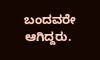ಬಂದವರೇ ಆಗಿದ್ದರು.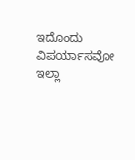ಇದೊಂದು ವಿಪರ್ಯಾಸವೋ ಇಲ್ಲಾ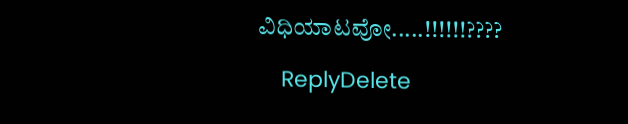ವಿಧಿಯಾಟವೋ.....!!!!!!????

    ReplyDelete